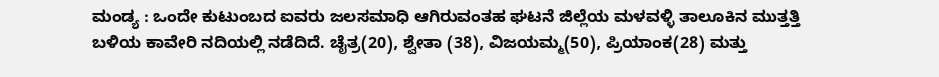ಮಂಡ್ಯ : ಒಂದೇ ಕುಟುಂಬದ ಐವರು ಜಲಸಮಾಧಿ ಆಗಿರುವಂತಹ ಘಟನೆ ಜಿಲ್ಲೆಯ ಮಳವಳ್ಳಿ ತಾಲೂಕಿನ ಮುತ್ತತ್ತಿ ಬಳಿಯ ಕಾವೇರಿ ನದಿಯಲ್ಲಿ ನಡೆದಿದೆ. ಚೈತ್ರ(20), ಶ್ವೇತಾ (38), ವಿಜಯಮ್ಮ(50), ಪ್ರಿಯಾಂಕ(28) ಮತ್ತು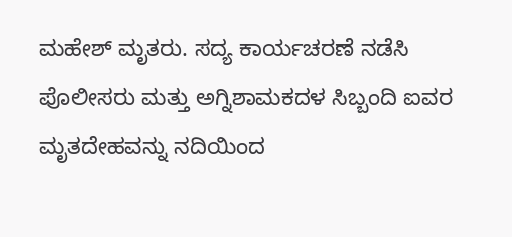ಮಹೇಶ್ ಮೃತರು. ಸದ್ಯ ಕಾರ್ಯಚರಣೆ ನಡೆಸಿ ಪೊಲೀಸರು ಮತ್ತು ಅಗ್ನಿಶಾಮಕದಳ ಸಿಬ್ಬಂದಿ ಐವರ ಮೃತದೇಹವನ್ನು ನದಿಯಿಂದ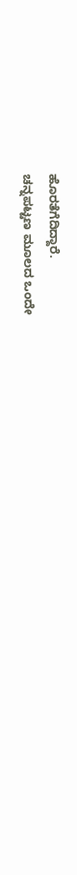ಹೊರತೆಗೆದಿದ್ದಾರೆ.
ಚನ್ನಪಟ್ಟಣ ಮೂಲದ ಒಂದೇ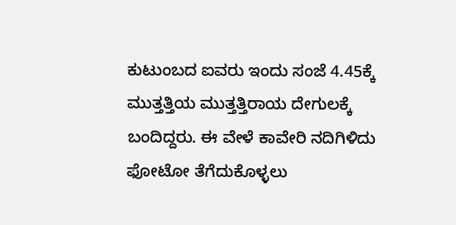ಕುಟುಂಬದ ಐವರು ಇಂದು ಸಂಜೆ 4.45ಕ್ಕೆ ಮುತ್ತತ್ತಿಯ ಮುತ್ತತ್ತಿರಾಯ ದೇಗುಲಕ್ಕೆ ಬಂದಿದ್ದರು. ಈ ವೇಳೆ ಕಾವೇರಿ ನದಿಗಿಳಿದು ಫೋಟೋ ತೆಗೆದುಕೊಳ್ಳಲು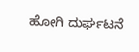ಹೋಗಿ ದುರ್ಘಟನೆ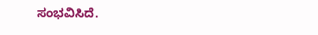ಸಂಭವಿಸಿದೆ.